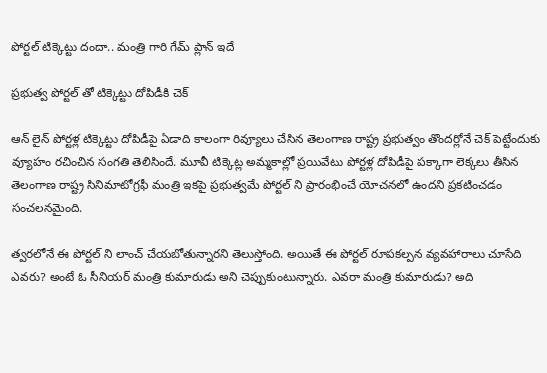పోర్ట‌ల్‌ టిక్కెట్టు దందా.. మంత్రి గారి గేమ్ ప్లాన్ ఇదే

ప్ర‌భుత్వ పోర్ట‌ల్ తో టిక్కెట్టు దోపిడీకి చెక్

ఆన్ లైన్ పోర్ట‌ళ్ల టిక్కెట్టు దోపిడీపై ఏడాది కాలంగా రివ్యూలు చేసిన తెలంగాణ రాష్ట్ర ప్ర‌భుత్వం తొంద‌ర్లోనే చెక్ పెట్టేందుకు వ్యూహం ర‌చించిన సంగ‌తి తెలిసిందే. మూవీ టిక్కెట్ల అమ్మ‌కాల్లో ప్ర‌యివేటు పోర్ట‌ళ్ల దోపిడీపై ప‌క్కాగా లెక్క‌లు తీసిన తెలంగాణ రాష్ట్ర సినిమాటోగ్ర‌ఫీ మంత్రి ఇక‌పై ప్ర‌భుత్వ‌మే పోర్ట‌ల్ ని ప్రారంభించే యోచ‌న‌లో ఉంద‌ని ప్ర‌క‌టించ‌డం సంచ‌ల‌న‌మైంది.

త్వ‌ర‌లోనే ఈ పోర్ట‌ల్ ని లాంచ్ చేయ‌బోతున్నార‌ని తెలుస్తోంది. అయితే ఈ పోర్ట‌ల్ రూప‌క‌ల్ప‌న వ్య‌వ‌హారాలు చూసేది ఎవ‌రు? అంటే ఓ సీనియ‌ర్ మంత్రి కుమారుడు అని చెప్పుకుంటున్నారు. ఎవ‌రా మంత్రి కుమారుడు? అది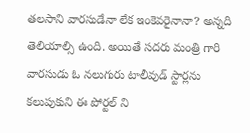త‌ల‌సాని వార‌సుడేనా లేక ఇంకెవ‌రైనానా? అన్న‌ది తెలియాల్సి ఉంది. అయితే స‌ద‌రు మంత్రి గారి వార‌సుడు ఓ న‌లుగురు టాలీవుడ్ స్టార్ల‌ను క‌లుపుకుని ఈ పోర్ట‌ల్ ని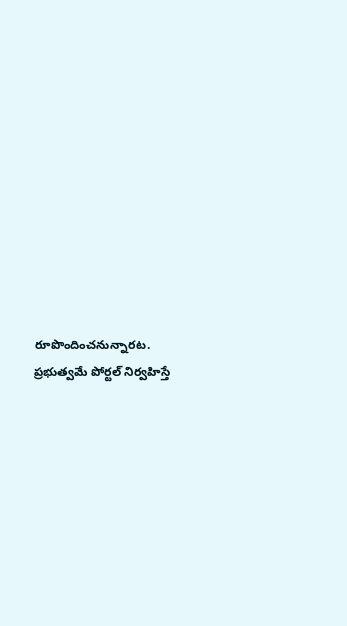రూపొందించ‌నున్నార‌ట‌. ప్ర‌భుత్వమే పోర్ట‌ల్ నిర్వ‌హిస్తే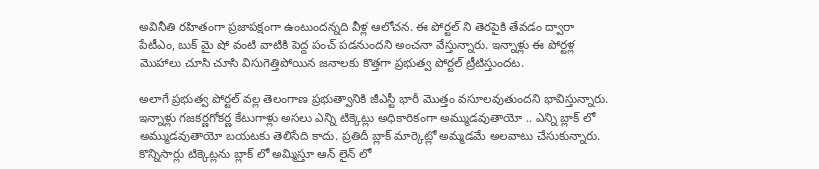అవినీతి ర‌హితంగా ప్ర‌జాప‌క్షంగా ఉంటుంద‌న్న‌ది వీళ్ల ఆలోచ‌న. ఈ పోర్ట‌ల్ ని తెర‌పైకి తేవ‌డం ద్వారా పేటీఎం, బుక్ మై షో వంటి వాటికి పెద్ద పంచ్ ప‌డ‌నుంద‌ని అంచ‌నా వేస్తున్నారు. ఇన్నాళ్లు ఈ పోర్ట‌ళ్ల మొహాలు చూసి చూసి విసుగెత్తిపోయిన జ‌నాల‌కు కొత్త‌గా ప్ర‌భుత్వ పోర్ట‌ల్ ట్రీటిస్తుంద‌ట‌.

అలాగే ప్ర‌భుత్వ పోర్ట‌ల్ వ‌ల్ల తెలంగాణ ప్ర‌భుత్వానికి జీఎస్టీ భారీ మొత్తం వ‌సూల‌వుతుంద‌ని భావిస్తున్నారు. ఇన్నాళ్లు గ‌జ‌కర్ణ‌గోక‌ర్ణ కేటుగాళ్లు అస‌లు ఎన్ని టిక్కెట్లు అధికారికంగా అమ్ముడ‌వుతాయో .. ఎన్ని బ్లాక్ లో అమ్ముడ‌వుతాయో బ‌య‌ట‌కు తెలిసేది కాదు. ప్రతిదీ బ్లాక్ మార్కెట్లో అమ్మ‌డ‌మే అల‌వాటు చేసుకున్నారు. కొన్నిసార్లు టిక్కెట్ల‌ను బ్లాక్ లో అమ్మిస్తూ ఆన్ లైన్ లో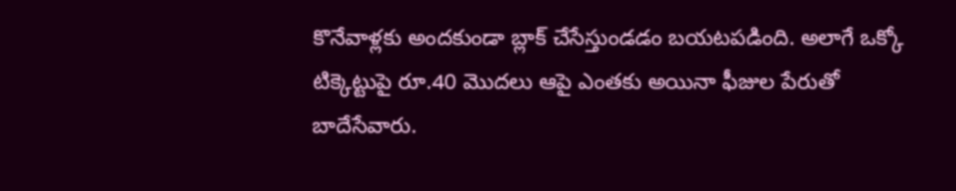కొనేవాళ్ల‌కు అంద‌కుండా బ్లాక్ చేసేస్తుండ‌డం బ‌య‌ట‌ప‌డింది. అలాగే ఒక్కో టిక్కెట్టుపై రూ.40 మొద‌లు ఆపై ఎంత‌కు అయినా ఫీజుల పేరుతో బాదేసేవారు.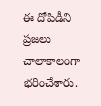ఈ దోపిడీని ప్ర‌జ‌లు చాలాకాలంగా భ‌రించేశారు.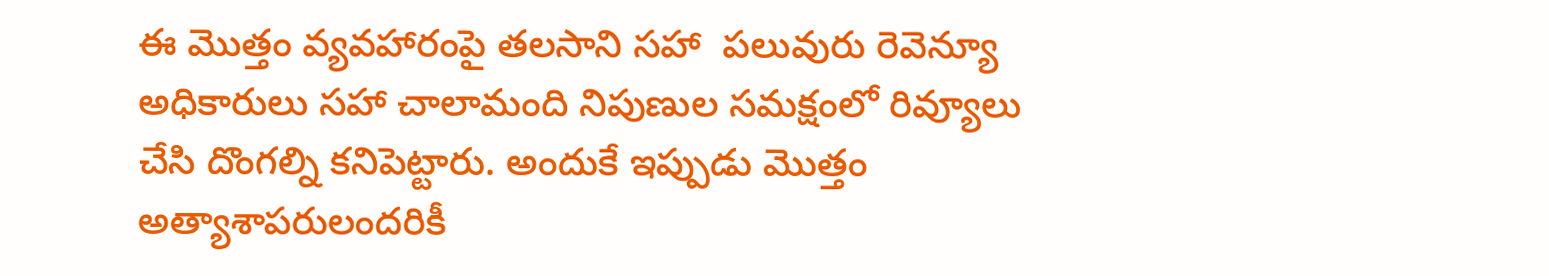ఈ మొత్తం వ్య‌వ‌హారంపై త‌ల‌సాని స‌హా  ప‌లువురు రెవెన్యూ అధికారులు స‌హా చాలామంది నిపుణుల స‌మ‌క్షంలో రివ్యూలు చేసి దొంగ‌ల్ని క‌నిపెట్టారు. అందుకే ఇప్పుడు మొత్తం అత్యాశాప‌రులంద‌రికీ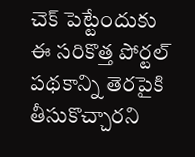చెక్ పెట్టేందుకు ఈ స‌రికొత్త పోర్ట‌ల్ ప‌థ‌కాన్ని తెర‌పైకి తీసుకొచ్చార‌ని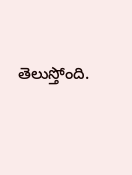తెలుస్తోంది.